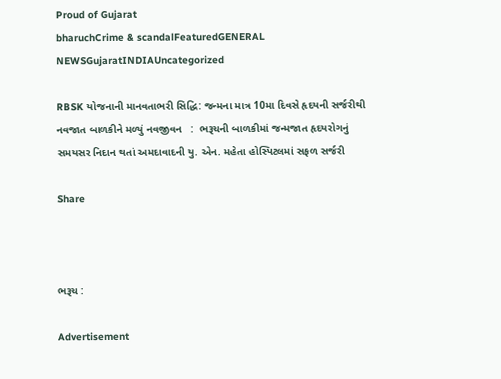Proud of Gujarat
bharuchCrime & scandalFeaturedGENERAL NEWSGujaratINDIAUncategorized

RBSK યોજનાની માનવતાભરી સિદ્ધિ: જન્મના માત્ર 10મા દિવસે હૃદયની સર્જરીથી નવજાત બાળકીને મળ્યું નવજીવન   :  ભરૂચની બાળકીમાં જન્મજાત હૃદયરોગનું સમયસર નિદાન થતાં અમદાવાદની યુ. એન. મહેતા હોસ્પિટલમાં સફળ સર્જરી

Share



ભરૂચ :

Advertisement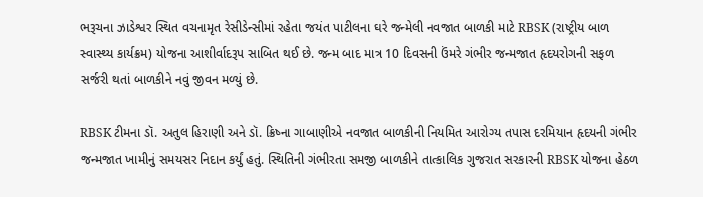ભરૂચના ઝાડેશ્વર સ્થિત વચનામૃત રેસીડેન્સીમાં રહેતા જયંત પાટીલના ઘરે જન્મેલી નવજાત બાળકી માટે RBSK (રાષ્ટ્રીય બાળ સ્વાસ્થ્ય કાર્યક્રમ) યોજના આશીર્વાદરૂપ સાબિત થઈ છે. જન્મ બાદ માત્ર 10 દિવસની ઉંમરે ગંભીર જન્મજાત હૃદયરોગની સફળ સર્જરી થતાં બાળકીને નવું જીવન મળ્યું છે.

RBSK ટીમના ડૉ. અતુલ હિરાણી અને ડૉ. ક્રિષ્ના ગાબાણીએ નવજાત બાળકીની નિયમિત આરોગ્ય તપાસ દરમિયાન હૃદયની ગંભીર જન્મજાત ખામીનું સમયસર નિદાન કર્યું હતું. સ્થિતિની ગંભીરતા સમજી બાળકીને તાત્કાલિક ગુજરાત સરકારની RBSK યોજના હેઠળ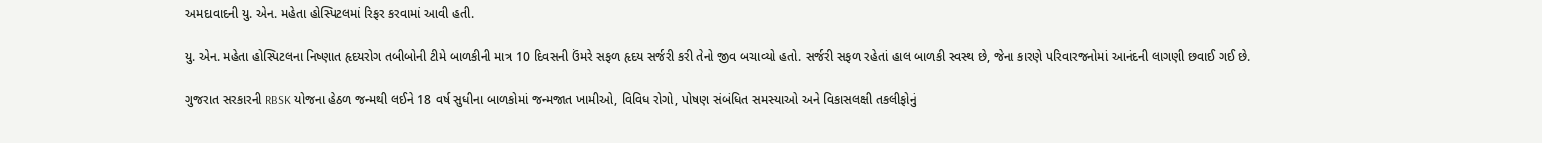અમદાવાદની યુ. એન. મહેતા હોસ્પિટલમાં રિફર કરવામાં આવી હતી.

યુ. એન. મહેતા હોસ્પિટલના નિષ્ણાત હૃદયરોગ તબીબોની ટીમે બાળકીની માત્ર 10 દિવસની ઉંમરે સફળ હૃદય સર્જરી કરી તેનો જીવ બચાવ્યો હતો. સર્જરી સફળ રહેતાં હાલ બાળકી સ્વસ્થ છે, જેના કારણે પરિવારજનોમાં આનંદની લાગણી છવાઈ ગઈ છે.

ગુજરાત સરકારની RBSK યોજના હેઠળ જન્મથી લઈને 18 વર્ષ સુધીના બાળકોમાં જન્મજાત ખામીઓ, વિવિધ રોગો, પોષણ સંબંધિત સમસ્યાઓ અને વિકાસલક્ષી તકલીફોનું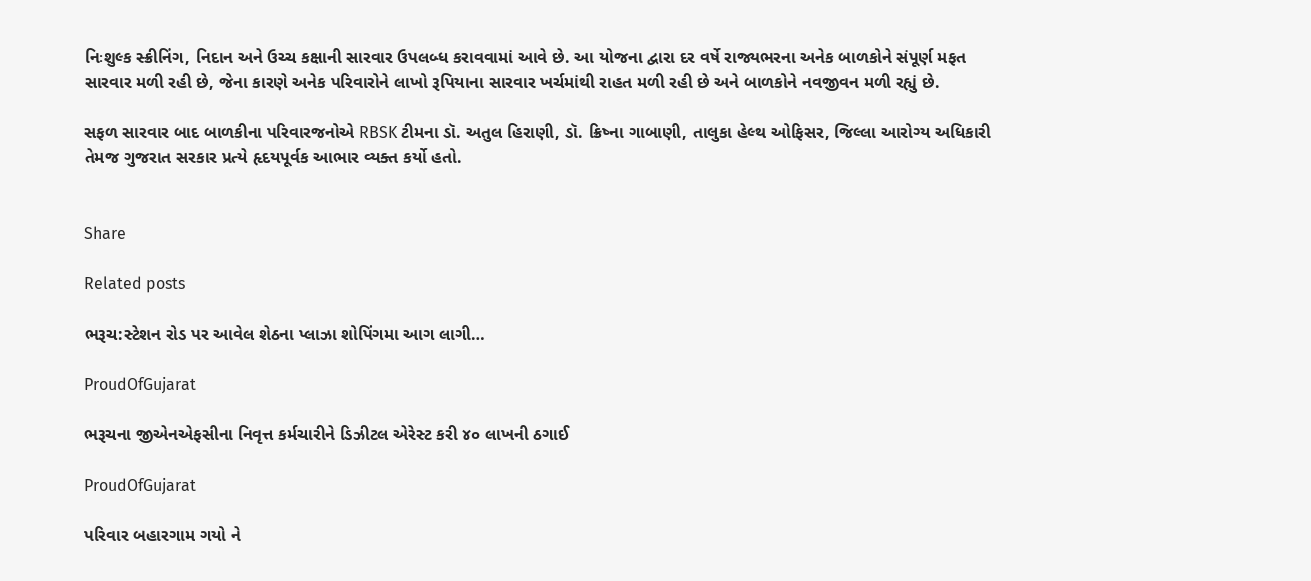નિઃશુલ્ક સ્ક્રીનિંગ, નિદાન અને ઉચ્ચ કક્ષાની સારવાર ઉપલબ્ધ કરાવવામાં આવે છે. આ યોજના દ્વારા દર વર્ષે રાજ્યભરના અનેક બાળકોને સંપૂર્ણ મફત સારવાર મળી રહી છે, જેના કારણે અનેક પરિવારોને લાખો રૂપિયાના સારવાર ખર્ચમાંથી રાહત મળી રહી છે અને બાળકોને નવજીવન મળી રહ્યું છે.

સફળ સારવાર બાદ બાળકીના પરિવારજનોએ RBSK ટીમના ડૉ. અતુલ હિરાણી, ડૉ. ક્રિષ્ના ગાબાણી, તાલુકા હેલ્થ ઓફિસર, જિલ્લા આરોગ્ય અધિકારી તેમજ ગુજરાત સરકાર પ્રત્યે હૃદયપૂર્વક આભાર વ્યક્ત કર્યો હતો.


Share

Related posts

ભરૂચ:સ્ટેશન રોડ પર આવેલ શેઠના પ્લાઝા શોપિંગમા આગ લાગી…

ProudOfGujarat

ભરૂચના જીએનએફસીના નિવૃત્ત કર્મચારીને ડિઝીટલ એરેસ્ટ કરી ૪૦ લાખની ઠગાઈ

ProudOfGujarat

પરિવાર બહારગામ ગયો ને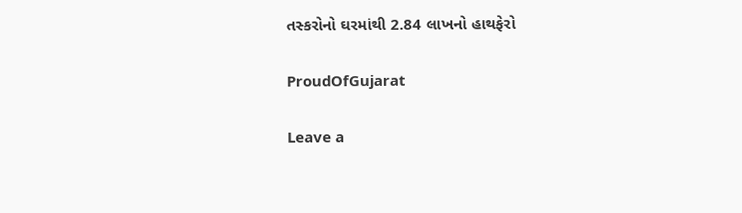તસ્કરોનો ઘરમાંથી 2.84 લાખનો હાથફેરો

ProudOfGujarat

Leave a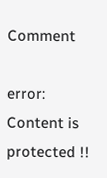Comment

error: Content is protected !!